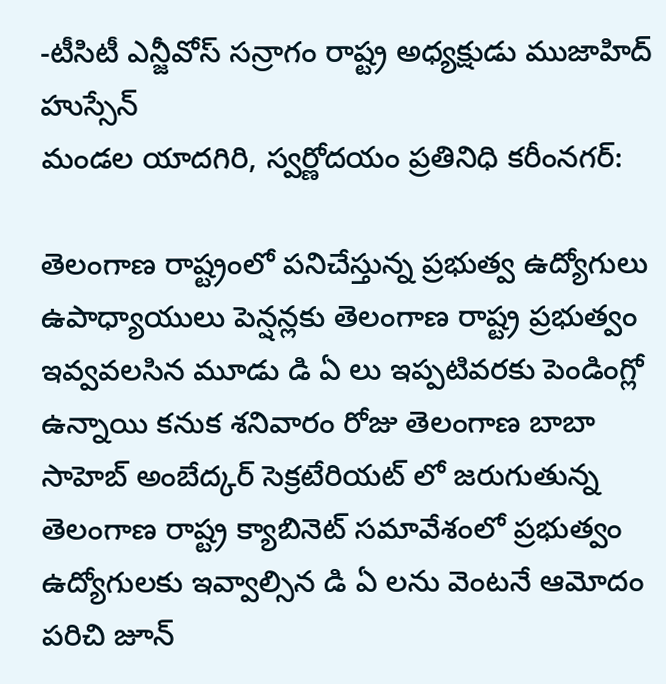-టీసిటీ ఎన్జీవోస్ సన్రాగం రాష్ట్ర అధ్యక్షుడు ముజాహిద్ హుస్సేన్
మండల యాదగిరి, స్వర్ణోదయం ప్రతినిధి కరీంనగర్:

తెలంగాణ రాష్ట్రంలో పనిచేస్తున్న ప్రభుత్వ ఉద్యోగులు ఉపాధ్యాయులు పెన్షన్లకు తెలంగాణ రాష్ట్ర ప్రభుత్వం ఇవ్వవలసిన మూడు డి ఏ లు ఇప్పటివరకు పెండింగ్లో ఉన్నాయి కనుక శనివారం రోజు తెలంగాణ బాబా సాహెబ్ అంబేద్కర్ సెక్రటేరియట్ లో జరుగుతున్న తెలంగాణ రాష్ట్ర క్యాబినెట్ సమావేశంలో ప్రభుత్వం ఉద్యోగులకు ఇవ్వాల్సిన డి ఏ లను వెంటనే ఆమోదం పరిచి జూన్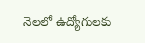నెలలో ఉద్యోగులకు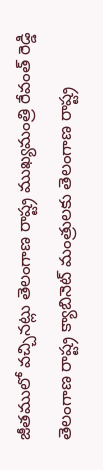జీతములో వచ్చినట్లు తెలంగాణ రాష్ట్ర ముఖ్యమంత్రి రేవంత్ రెడ్డి తెలంగాణ రాష్ట్ర క్యాబినెట్ మంత్రులకు తెలంగాణ రాష్ట్ర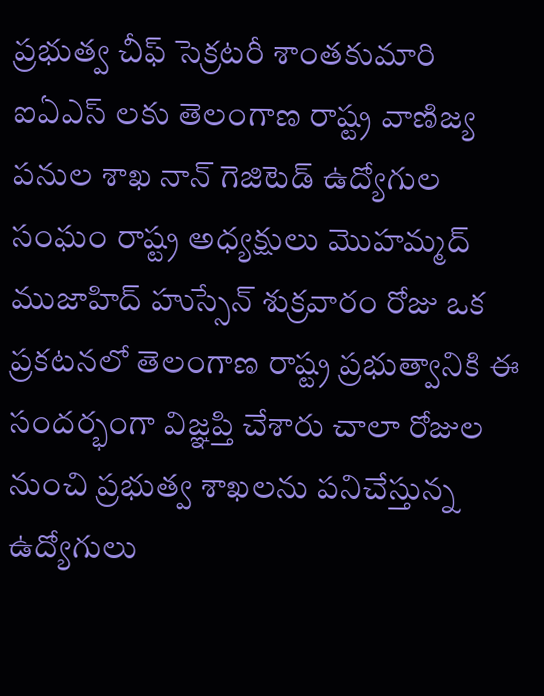ప్రభుత్వ చీఫ్ సెక్రటరీ శాంతకుమారి ఐఏఎస్ లకు తెలంగాణ రాష్ట్ర వాణిజ్య పనుల శాఖ నాన్ గెజిటెడ్ ఉద్యోగుల సంఘం రాష్ట్ర అధ్యక్షులు మొహమ్మద్ ముజాహిద్ హుస్సేన్ శుక్రవారం రోజు ఒక ప్రకటనలో తెలంగాణ రాష్ట్ర ప్రభుత్వానికి ఈ సందర్భంగా విజ్ఞప్తి చేశారు చాలా రోజుల నుంచి ప్రభుత్వ శాఖలను పనిచేస్తున్న ఉద్యోగులు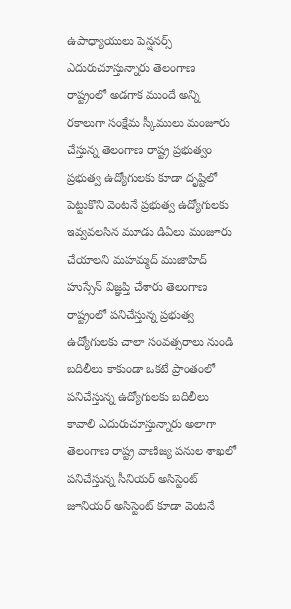ఉపాధ్యాయులు పెన్షనర్స్ ఎదురుచూస్తున్నారు తెలంగాణ రాష్ట్రంలో అడగాక ముందే అన్ని రకాలుగా సంక్షేమ స్కీములు మంజూరు చేస్తున్న తెలంగాణ రాష్ట్ర ప్రభుత్వం ప్రభుత్వ ఉద్యోగులకు కూడా దృష్టిలో పెట్టుకొని వెంటనే ప్రభుత్వ ఉద్యోగులకు ఇవ్వవలసిన మూడు డిఏలు మంజూరు చేయాలని మహమ్మద్ ముజాహిద్ హుస్సేన్ విజ్ఞప్తి చేశారు తెలంగాణ రాష్ట్రంలో పనిచేస్తున్న ప్రభుత్వ ఉద్యోగులకు చాలా సంవత్సరాలు నుండి బదిలీలు కాకుండా ఒకటే ప్రాంతంలో పనిచేస్తున్న ఉద్యోగులకు బదిలీలు కావాలి ఎదురుచూస్తున్నారు అలాగా తెలంగాణ రాష్ట్ర వాణిజ్య పనుల శాఖలో పనిచేస్తున్న సీనియర్ అసిస్టెంట్ జూనియర్ అసిస్టెంట్ కూడా వెంటనే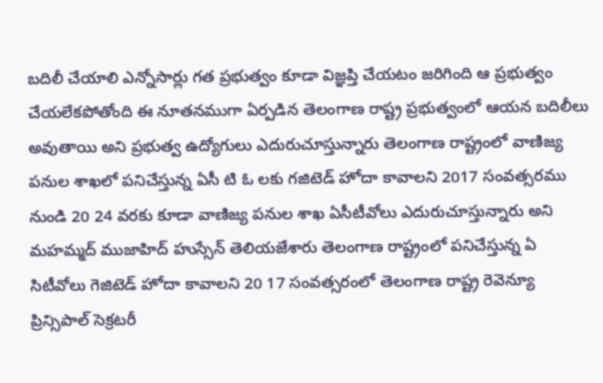బదిలీ చేయాలి ఎన్నోసార్లు గత ప్రభుత్వం కూడా విజ్ఞప్తి చేయటం జరిగింది ఆ ప్రభుత్వం చేయలేకపోతోంది ఈ నూతనముగా ఏర్పడిన తెలంగాణ రాష్ట్ర ప్రభుత్వంలో ఆయన బదిలీలు అవుతాయి అని ప్రభుత్వ ఉద్యోగులు ఎదురుచూస్తున్నారు తెలంగాణ రాష్ట్రంలో వాణిజ్య పనుల శాఖలో పనిచేస్తున్న ఏసీ టి ఓ లకు గజిటెడ్ హోదా కావాలని 2017 సంవత్సరము నుండి 20 24 వరకు కూడా వాణిజ్య పనుల శాఖ ఏసీటీవోలు ఎదురుచూస్తున్నారు అని మహమ్మద్ ముజాహిద్ హుస్సేన్ తెలియజేశారు తెలంగాణ రాష్ట్రంలో పనిచేస్తున్న ఏ సిటీవోలు గెజిటెడ్ హోదా కావాలని 20 17 సంవత్సరంలో తెలంగాణ రాష్ట్ర రెవెన్యూ ప్రిన్సిపాల్ సెక్రటరీ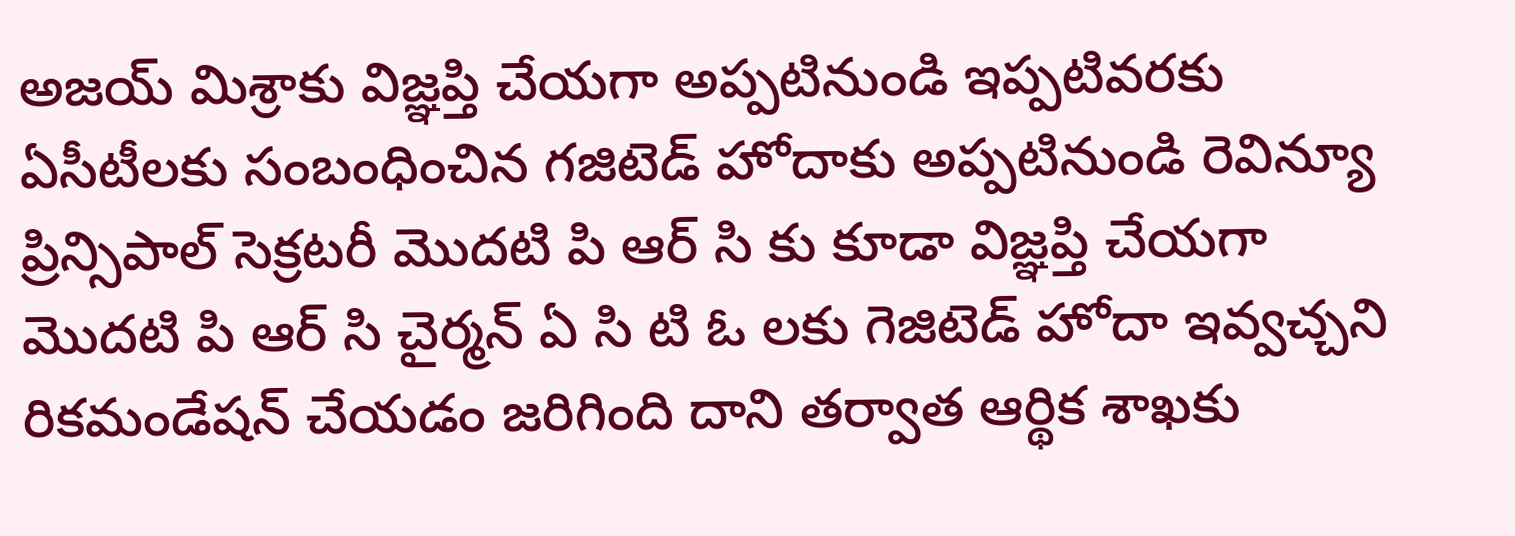అజయ్ మిశ్రాకు విజ్ఞప్తి చేయగా అప్పటినుండి ఇప్పటివరకు ఏసీటీలకు సంబంధించిన గజిటెడ్ హోదాకు అప్పటినుండి రెవిన్యూ ప్రిన్సిపాల్ సెక్రటరీ మొదటి పి ఆర్ సి కు కూడా విజ్ఞప్తి చేయగా మొదటి పి ఆర్ సి చైర్మన్ ఏ సి టి ఓ లకు గెజిటెడ్ హోదా ఇవ్వచ్చని రికమండేషన్ చేయడం జరిగింది దాని తర్వాత ఆర్థిక శాఖకు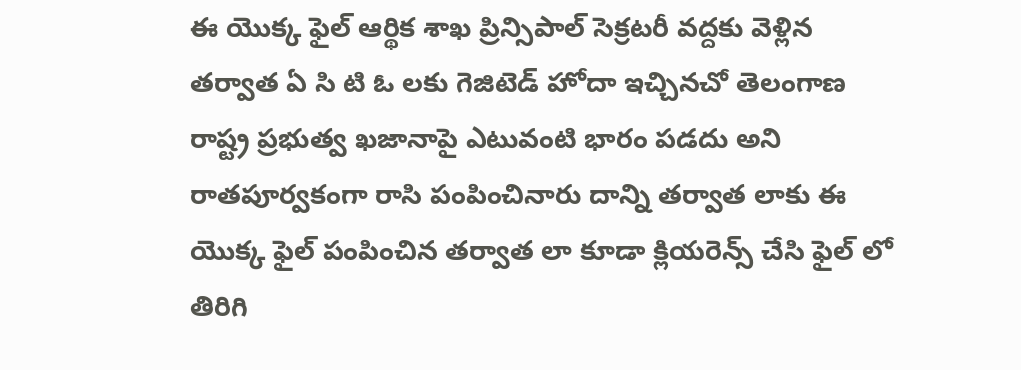ఈ యొక్క ఫైల్ ఆర్థిక శాఖ ప్రిన్సిపాల్ సెక్రటరీ వద్దకు వెళ్లిన తర్వాత ఏ సి టి ఓ లకు గెజిటెడ్ హోదా ఇచ్చినచో తెలంగాణ రాష్ట్ర ప్రభుత్వ ఖజానాపై ఎటువంటి భారం పడదు అని రాతపూర్వకంగా రాసి పంపించినారు దాన్ని తర్వాత లాకు ఈ యొక్క ఫైల్ పంపించిన తర్వాత లా కూడా క్లియరెన్స్ చేసి ఫైల్ లో తిరిగి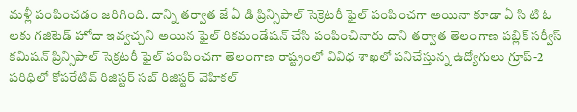మళ్లీ పంపించడం జరిగింది. దాన్ని తర్వాత జే ఏ డి ప్రిన్సిపాల్ సెక్రెటరీ ఫైల్ పంపించగా అయినా కూడా ఏ సి టి ఓ లకు గజిటెడ్ హోదా ఇవ్వచ్చని అయిన ఫైల్ రికమండేషన్ చేసి పంపించినారు దాని తర్వాత తెలంగాణ పబ్లిక్ సర్వీస్ కమిషన్ ప్రిన్సిపాల్ సెక్రటరీ ఫైల్ పంపించగా తెలంగాణ రాష్ట్రంలో వివిధ శాఖలో పనిచేస్తున్న ఉద్యోగులు గ్రూప్-2 పరిధిలో కోపరేటివ్ రిజిస్టర్ సబ్ రిజిస్టర్ వెహికల్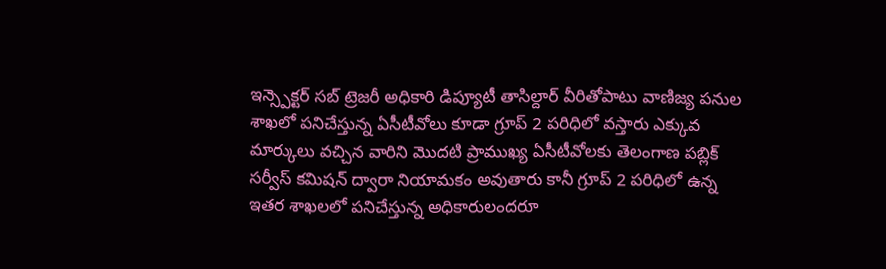ఇన్స్పెక్టర్ సబ్ ట్రెజరీ అధికారి డిప్యూటీ తాసిల్దార్ వీరితోపాటు వాణిజ్య పనుల శాఖలో పనిచేస్తున్న ఏసీటీవోలు కూడా గ్రూప్ 2 పరిధిలో వస్తారు ఎక్కువ మార్కులు వచ్చిన వారిని మొదటి ప్రాముఖ్య ఏసీటీవోలకు తెలంగాణ పబ్లిక్ సర్వీస్ కమిషన్ ద్వారా నియామకం అవుతారు కానీ గ్రూప్ 2 పరిధిలో ఉన్న ఇతర శాఖలలో పనిచేస్తున్న అధికారులందరూ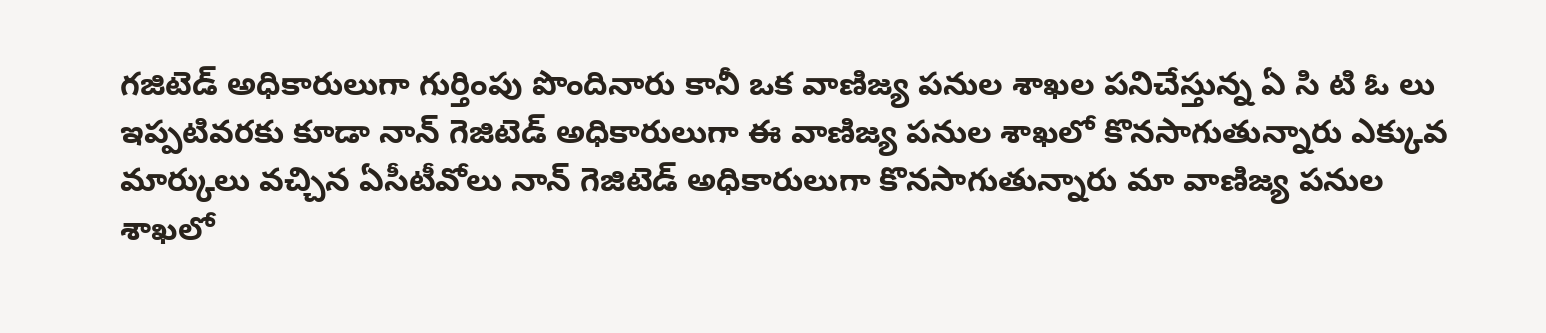గజిటెడ్ అధికారులుగా గుర్తింపు పొందినారు కానీ ఒక వాణిజ్య పనుల శాఖల పనిచేస్తున్న ఏ సి టి ఓ లు ఇప్పటివరకు కూడా నాన్ గెజిటెడ్ అధికారులుగా ఈ వాణిజ్య పనుల శాఖలో కొనసాగుతున్నారు ఎక్కువ మార్కులు వచ్చిన ఏసీటీవోలు నాన్ గెజిటెడ్ అధికారులుగా కొనసాగుతున్నారు మా వాణిజ్య పనుల శాఖలో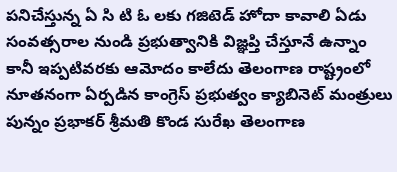పనిచేస్తున్న ఏ సి టి ఓ లకు గజిటెడ్ హోదా కావాలి ఏడు సంవత్సరాల నుండి ప్రభుత్వానికి విజ్ఞప్తి చేస్తూనే ఉన్నాం కానీ ఇప్పటివరకు ఆమోదం కాలేదు తెలంగాణ రాష్ట్రంలో నూతనంగా ఏర్పడిన కాంగ్రెస్ ప్రభుత్వం క్యాబినెట్ మంత్రులు పున్నం ప్రభాకర్ శ్రీమతి కొండ సురేఖ తెలంగాణ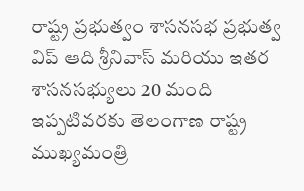రాష్ట్ర ప్రభుత్వం శాసనసభ ప్రభుత్వ విప్ ఆది శ్రీనివాస్ మరియు ఇతర శాసనసభ్యులు 20 మంది ఇప్పటివరకు తెలంగాణ రాష్ట్ర ముఖ్యమంత్రి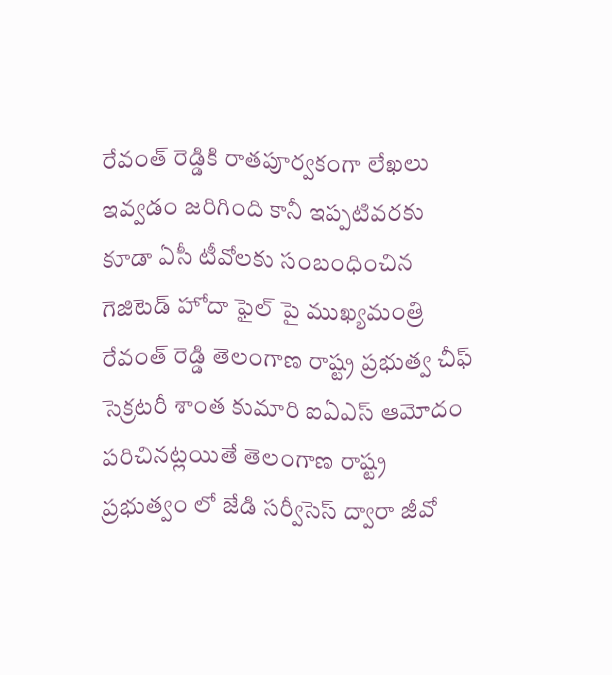రేవంత్ రెడ్డికి రాతపూర్వకంగా లేఖలు ఇవ్వడం జరిగింది కానీ ఇప్పటివరకు కూడా ఏసీ టీవోలకు సంబంధించిన గెజిటెడ్ హోదా ఫైల్ పై ముఖ్యమంత్రి రేవంత్ రెడ్డి తెలంగాణ రాష్ట్ర ప్రభుత్వ చీఫ్ సెక్రటరీ శాంత కుమారి ఐఏఎస్ ఆమోదం పరిచినట్లయితే తెలంగాణ రాష్ట్ర ప్రభుత్వం లో జేడి సర్వీసెస్ ద్వారా జీవో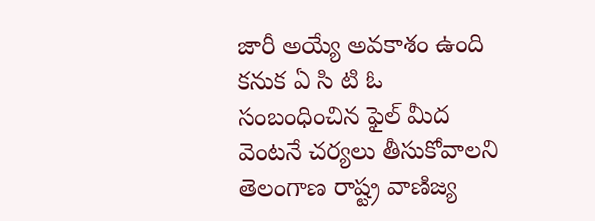జారీ అయ్యే అవకాశం ఉంది కనుక ఏ సి టి ఓ సంబంధించిన ఫైల్ మీద వెంటనే చర్యలు తీసుకోవాలని తెలంగాణ రాష్ట్ర వాణిజ్య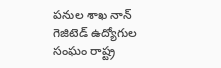పనుల శాఖ నాన్ గెజిటెడ్ ఉద్యోగుల సంఘం రాష్ట్ర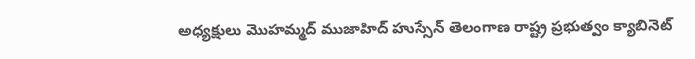అధ్యక్షులు మొహమ్మద్ ముజాహిద్ హుస్సేన్ తెలంగాణ రాష్ట్ర ప్రభుత్వం క్యాబినెట్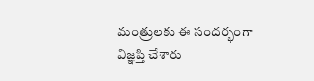మంత్రులకు ఈ సందర్భంగా విజ్ఞప్తి చేశారు